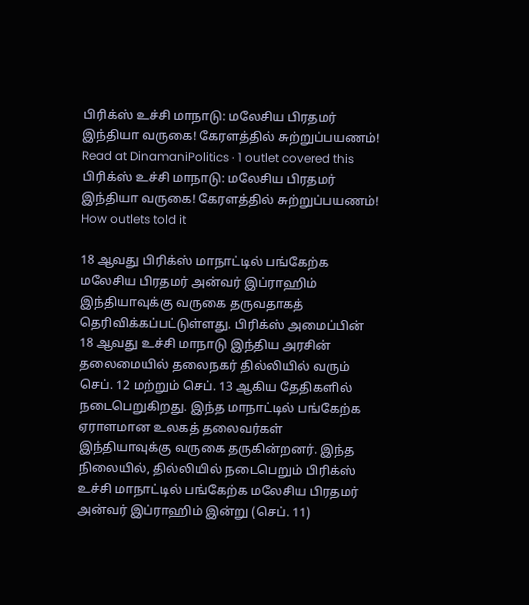பிரிக்ஸ் உச்சி மாநாடு: மலேசிய பிரதமர் இந்தியா வருகை! கேரளத்தில் சுற்றுப்பயணம்!
Read at DinamaniPolitics · 1 outlet covered this
பிரிக்ஸ் உச்சி மாநாடு: மலேசிய பிரதமர் இந்தியா வருகை! கேரளத்தில் சுற்றுப்பயணம்!
How outlets told it

18 ஆவது பிரிக்ஸ் மாநாட்டில் பங்கேற்க மலேசிய பிரதமர் அன்வர் இப்ராஹிம் இந்தியாவுக்கு வருகை தருவதாகத் தெரிவிக்கப்பட்டுள்ளது. பிரிக்ஸ் அமைப்பின் 18 ஆவது உச்சி மாநாடு இந்திய அரசின் தலைமையில் தலைநகர் தில்லியில் வரும் செப். 12 மற்றும் செப். 13 ஆகிய தேதிகளில் நடைபெறுகிறது. இந்த மாநாட்டில் பங்கேற்க ஏராளமான உலகத் தலைவர்கள் இந்தியாவுக்கு வருகை தருகின்றனர். இந்த நிலையில், தில்லியில் நடைபெறும் பிரிக்ஸ் உச்சி மாநாட்டில் பங்கேற்க மலேசிய பிரதமர் அன்வர் இப்ராஹிம் இன்று (செப். 11)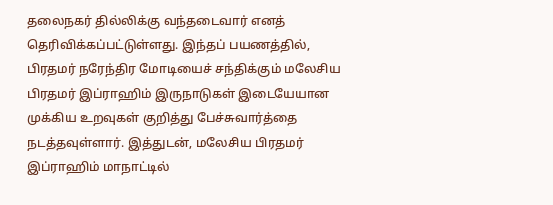தலைநகர் தில்லிக்கு வந்தடைவார் எனத் தெரிவிக்கப்பட்டுள்ளது. இந்தப் பயணத்தில், பிரதமர் நரேந்திர மோடியைச் சந்திக்கும் மலேசிய பிரதமர் இப்ராஹிம் இருநாடுகள் இடையேயான முக்கிய உறவுகள் குறித்து பேச்சுவார்த்தை நடத்தவுள்ளார். இத்துடன், மலேசிய பிரதமர் இப்ராஹிம் மாநாட்டில்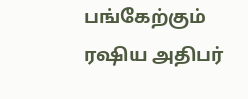பங்கேற்கும் ரஷிய அதிபர்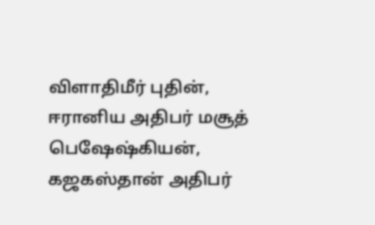விளாதிமீர் புதின், ஈரானிய அதிபர் மசூத் பெஷேஷ்கியன், கஜகஸ்தான் அதிபர்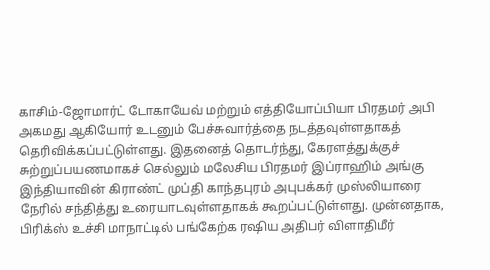காசிம்-ஜோமார்ட் டோகாயேவ் மற்றும் எத்தியோப்பியா பிரதமர் அபி அகமது ஆகியோர் உடனும் பேச்சுவார்த்தை நடத்தவுள்ளதாகத் தெரிவிக்கப்பட்டுள்ளது. இதனைத் தொடர்ந்து, கேரளத்துக்குச் சுற்றுப்பயணமாகச் செல்லும் மலேசிய பிரதமர் இப்ராஹிம் அங்கு இந்தியாவின் கிராண்ட் முப்தி காந்தபுரம் அபுபக்கர் முஸ்லியாரை நேரில் சந்தித்து உரையாடவுள்ளதாகக் கூறப்பட்டுள்ளது. முன்னதாக, பிரிக்ஸ் உச்சி மாநாட்டில் பங்கேற்க ரஷிய அதிபர் விளாதிமீர்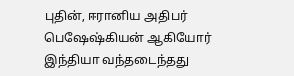புதின், ஈரானிய அதிபர் பெஷேஷ்கியன் ஆகியோர் இந்தியா வந்தடைந்தது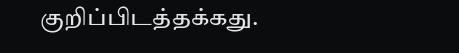குறிப்பிடத்தக்கது.